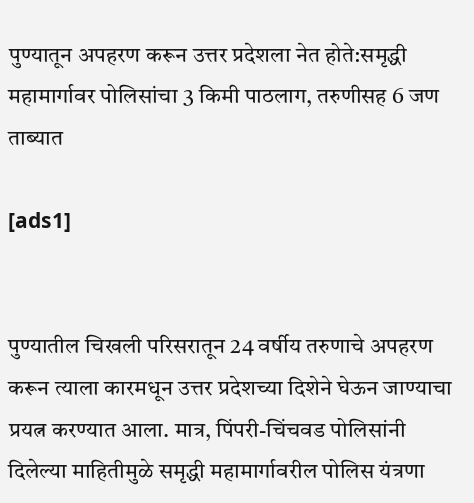पुण्यातून अपहरण करून उत्तर प्रदेशला नेत होते:समृद्धी महामार्गावर पोलिसांचा 3 किमी पाठलाग, तरुणीसह 6 जण ताब्यात

[ads1]


पुण्यातील चिखली परिसरातून 24 वर्षीय तरुणाचे अपहरण करून त्याला कारमधून उत्तर प्रदेशच्या दिशेने घेऊन जाण्याचा प्रयत्न करण्यात आला. मात्र, पिंपरी-चिंचवड पोलिसांनी दिलेल्या माहितीमुळे समृद्धी महामार्गावरील पोलिस यंत्रणा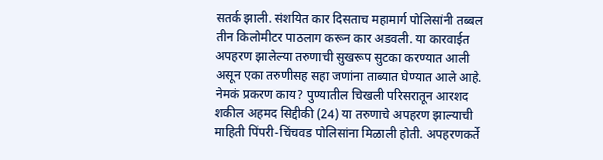सतर्क झाली. संशयित कार दिसताच महामार्ग पोलिसांनी तब्बल तीन किलोमीटर पाठलाग करून कार अडवली. या कारवाईत अपहरण झालेल्या तरुणाची सुखरूप सुटका करण्यात आली असून एका तरुणीसह सहा जणांना ताब्यात घेण्यात आले आहे. नेमकं प्रकरण काय? पुण्यातील चिखली परिसरातून आरशद शकील अहमद सिद्दीकी (24) या तरुणाचे अपहरण झाल्याची माहिती पिंपरी-चिंचवड पोलिसांना मिळाली होती. अपहरणकर्ते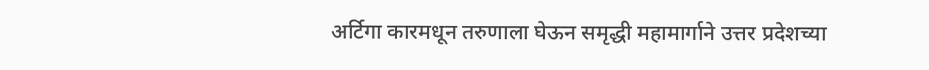अर्टिगा कारमधून तरुणाला घेऊन समृद्धी महामार्गाने उत्तर प्रदेशच्या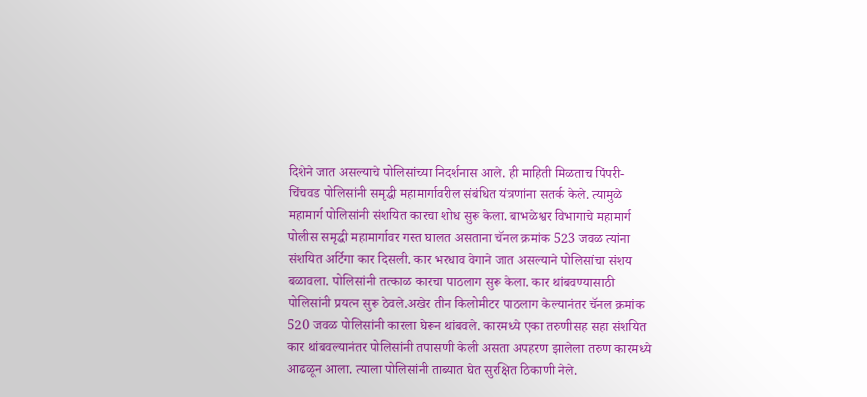दिशेने जात असल्याचे पोलिसांच्या निदर्शनास आले. ही माहिती मिळताच पिंपरी-चिंचवड पोलिसांनी समृद्धी महामार्गावरील संबंधित यंत्रणांना सतर्क केले. त्यामुळे महामार्ग पोलिसांनी संशयित कारचा शोध सुरू केला. बाभळेश्वर विभागाचे महामार्ग पोलीस समृद्धी महामार्गावर गस्त घालत असताना चॅनल क्रमांक 523 जवळ त्यांना संशयित अर्टिगा कार दिसली. कार भरधाव वेगाने जात असल्याने पोलिसांचा संशय बळावला. पोलिसांनी तत्काळ कारचा पाठलाग सुरू केला. कार थांबवण्यासाठी पोलिसांनी प्रयत्न सुरू ठेवले.अखेर तीन किलोमीटर पाठलाग केल्यानंतर चॅनल क्रमांक 520 जवळ पोलिसांनी कारला घेरून थांबवले. कारमध्ये एका तरुणीसह सहा संशयित कार थांबवल्यानंतर पोलिसांनी तपासणी केली असता अपहरण झालेला तरुण कारमध्ये आढळून आला. त्याला पोलिसांनी ताब्यात घेत सुरक्षित ठिकाणी नेले.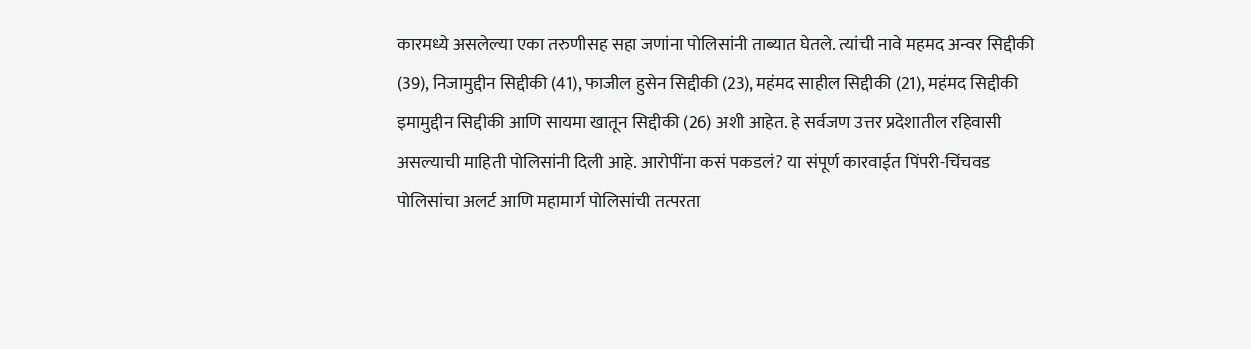कारमध्ये असलेल्या एका तरुणीसह सहा जणांना पोलिसांनी ताब्यात घेतले. त्यांची नावे महमद अन्वर सिद्दीकी (39), निजामुद्दीन सिद्दीकी (41), फाजील हुसेन सिद्दीकी (23), महंमद साहील सिद्दीकी (21), महंमद सिद्दीकी इमामुद्दीन सिद्दीकी आणि सायमा खातून सिद्दीकी (26) अशी आहेत. हे सर्वजण उत्तर प्रदेशातील रहिवासी असल्याची माहिती पोलिसांनी दिली आहे. आरोपींना कसं पकडलं? या संपूर्ण कारवाईत पिंपरी-चिंचवड पोलिसांचा अलर्ट आणि महामार्ग पोलिसांची तत्परता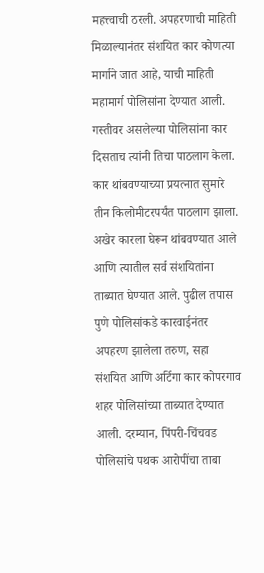महत्त्वाची ठरली. अपहरणाची माहिती मिळाल्यानंतर संशयित कार कोणत्या मार्गाने जात आहे, याची माहिती महामार्ग पोलिसांना देण्यात आली. गस्तीवर असलेल्या पोलिसांना कार दिसताच त्यांनी तिचा पाठलाग केला. कार थांबवण्याच्या प्रयत्नात सुमारे तीन किलोमीटरपर्यंत पाठलाग झाला. अखेर कारला घेरून थांबवण्यात आले आणि त्यातील सर्व संशयितांना ताब्यात घेण्यात आले. पुढील तपास पुणे पोलिसांकडे कारवाईनंतर अपहरण झालेला तरुण, सहा संशयित आणि अर्टिगा कार कोपरगाव शहर पोलिसांच्या ताब्यात देण्यात आली. दरम्यान, पिंपरी-चिंचवड पोलिसांचे पथक आरोपींचा ताबा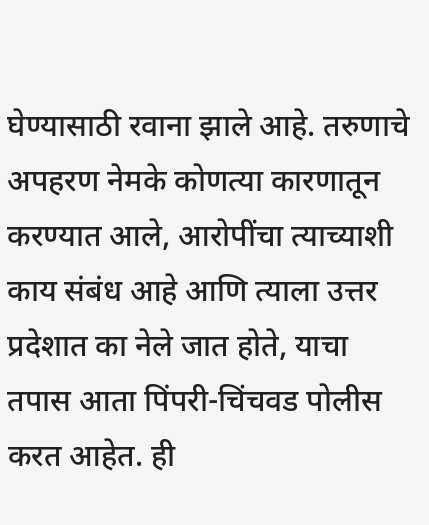घेण्यासाठी रवाना झाले आहे. तरुणाचे अपहरण नेमके कोणत्या कारणातून करण्यात आले, आरोपींचा त्याच्याशी काय संबंध आहे आणि त्याला उत्तर प्रदेशात का नेले जात होते, याचा तपास आता पिंपरी-चिंचवड पोलीस करत आहेत. ही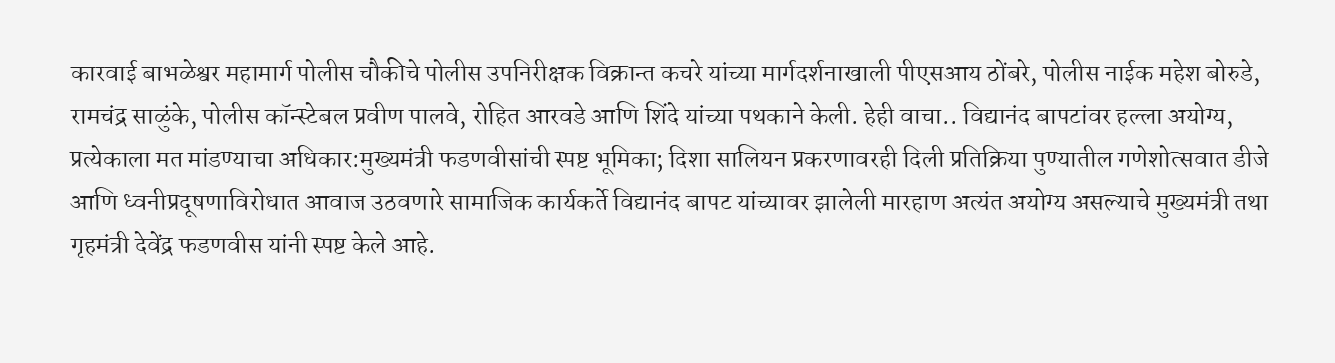कारवाई बाभळेश्वर महामार्ग पोलीस चौकीचे पोलीस उपनिरीक्षक विक्रान्त कचरे यांच्या मार्गदर्शनाखाली पीएसआय ठोंबरे, पोलीस नाईक महेश बोरुडे, रामचंद्र साळुंके, पोलीस कॉन्स्टेबल प्रवीण पालवे, रोहित आरवडे आणि शिंदे यांच्या पथकाने केली. हेही वाचा.. विद्यानंद बापटांवर हल्ला अयोग्य, प्रत्येकाला मत मांडण्याचा अधिकार:मुख्यमंत्री फडणवीसांची स्पष्ट भूमिका; दिशा सालियन प्रकरणावरही दिली प्रतिक्रिया पुण्यातील गणेशोत्सवात डीजे आणि ध्वनीप्रदूषणाविरोधात आवाज उठवणारे सामाजिक कार्यकर्ते विद्यानंद बापट यांच्यावर झालेली मारहाण अत्यंत अयोग्य असल्याचे मुख्यमंत्री तथा गृहमंत्री देवेंद्र फडणवीस यांनी स्पष्ट केले आहे.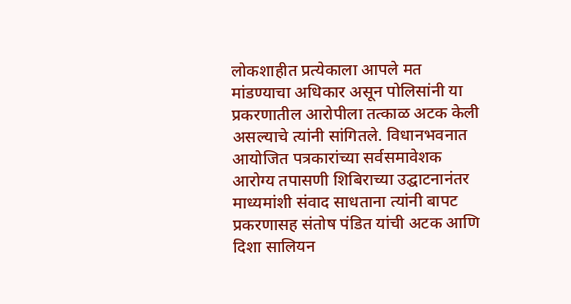लोकशाहीत प्रत्येकाला आपले मत मांडण्याचा अधिकार असून पोलिसांनी या प्रकरणातील आरोपीला तत्काळ अटक केली असल्याचे त्यांनी सांगितले. विधानभवनात आयोजित पत्रकारांच्या सर्वसमावेशक आरोग्य तपासणी शिबिराच्या उद्घाटनानंतर माध्यमांशी संवाद साधताना त्यांनी बापट प्रकरणासह संतोष पंडित यांची अटक आणि दिशा सालियन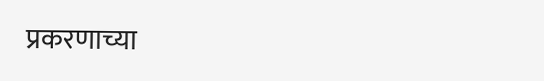प्रकरणाच्या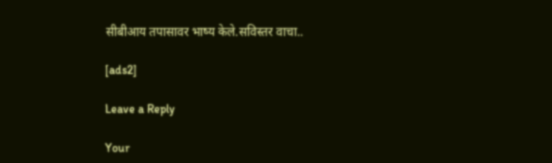सीबीआय तपासावर भाष्य केले.सविस्तर वाचा..

[ads2]

Leave a Reply

Your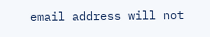email address will not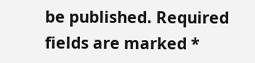be published. Required fields are marked *